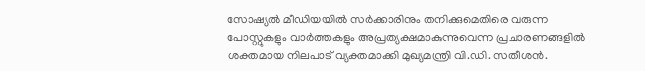സോഷ്യൽ മീഡിയയിൽ സർക്കാരിനും തനിക്കുമെതിരെ വരുന്ന പോസ്റ്റുകളും വാർത്തകളും അപ്രത്യക്ഷമാകുന്നുവെന്ന പ്രചാരണങ്ങളിൽ ശക്തമായ നിലപാട് വ്യക്തമാക്കി മുഖ്യമന്ത്രി വി.ഡി. സതീശൻ.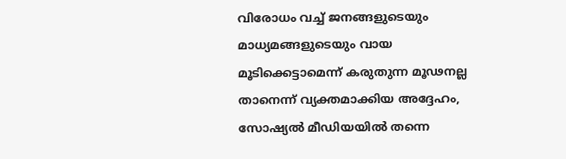വിരോധം വച്ച് ജനങ്ങളുടെയും മാധ്യമങ്ങളുടെയും വായ മൂടിക്കെട്ടാമെന്ന് കരുതുന്ന മൂഢനല്ല താനെന്ന് വ്യക്തമാക്കിയ അദ്ദേഹം, സോഷ്യൽ മീഡിയയിൽ തന്നെ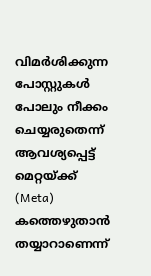വിമർശിക്കുന്ന പോസ്റ്റുകൾ പോലും നീക്കം ചെയ്യരുതെന്ന് ആവശ്യപ്പെട്ട് മെറ്റയ്ക്ക് (Meta) കത്തെഴുതാൻ തയ്യാറാണെന്ന്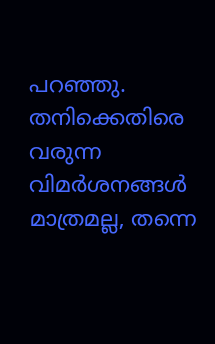പറഞ്ഞു. തനിക്കെതിരെ വരുന്ന വിമർശനങ്ങൾ മാത്രമല്ല, തന്നെ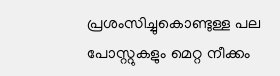പ്രശംസിച്ചുകൊണ്ടുള്ള പല പോസ്റ്റുകളും മെറ്റ നീക്കം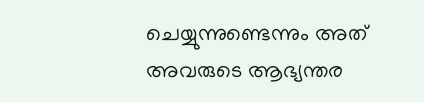ചെയ്യുന്നുണ്ടെന്നും അത് അവരുടെ ആഭ്യന്തര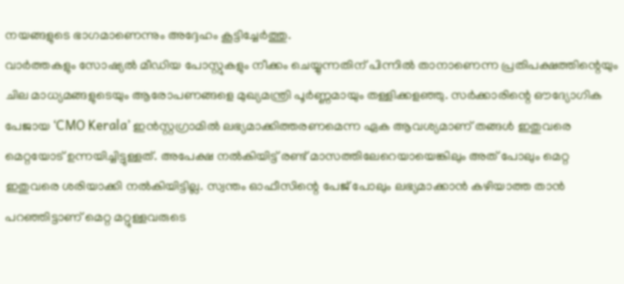നയങ്ങളുടെ ഭാഗമാണെന്നും അദ്ദേഹം കൂട്ടിച്ചേർത്തു.
വാർത്തകളും സോഷ്യൽ മീഡിയ പോസ്റ്റുകളും നീക്കം ചെയ്യുന്നതിന് പിന്നിൽ താനാണെന്ന പ്രതിപക്ഷത്തിന്റെയും ചില മാധ്യമങ്ങളുടെയും ആരോപണങ്ങളെ മുഖ്യമന്ത്രി പൂർണ്ണമായും തള്ളിക്കളഞ്ഞു. സർക്കാരിന്റെ ഔദ്യോഗിക പേജായ ‘CMO Kerala’ ഇൻസ്റ്റഗ്രാമിൽ ലഭ്യമാക്കിത്തരണമെന്ന ഏക ആവശ്യമാണ് തങ്ങൾ ഇതുവരെ മെറ്റയോട് ഉന്നയിച്ചിട്ടുള്ളത്. അപേക്ഷ നൽകിയിട്ട് രണ്ട് മാസത്തിലേറെയായെങ്കിലും അത് പോലും മെറ്റ ഇതുവരെ ശരിയാക്കി നൽകിയിട്ടില്ല. സ്വന്തം ഓഫീസിന്റെ പേജ് പോലും ലഭ്യമാക്കാൻ കഴിയാത്ത താൻ പറഞ്ഞിട്ടാണ് മെറ്റ മറ്റുള്ളവരുടെ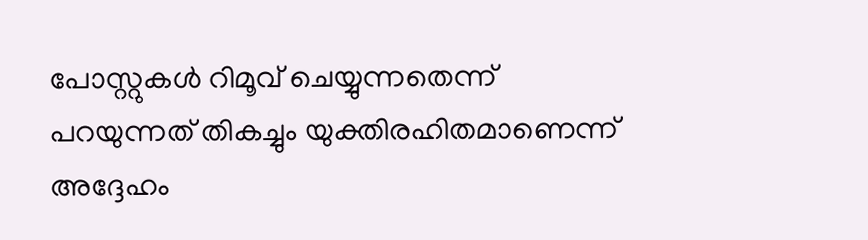പോസ്റ്റുകൾ റിമൂവ് ചെയ്യുന്നതെന്ന് പറയുന്നത് തികച്ചും യുക്തിരഹിതമാണെന്ന് അദ്ദേഹം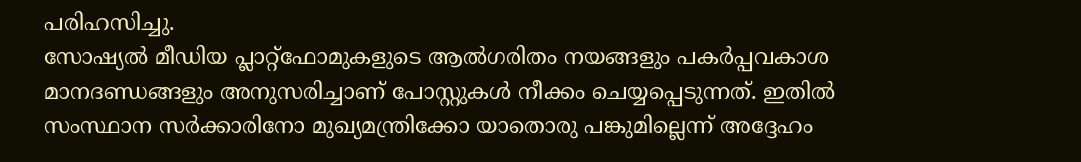പരിഹസിച്ചു.
സോഷ്യൽ മീഡിയ പ്ലാറ്റ്ഫോമുകളുടെ ആൽഗരിതം നയങ്ങളും പകർപ്പവകാശ മാനദണ്ഡങ്ങളും അനുസരിച്ചാണ് പോസ്റ്റുകൾ നീക്കം ചെയ്യപ്പെടുന്നത്. ഇതിൽ സംസ്ഥാന സർക്കാരിനോ മുഖ്യമന്ത്രിക്കോ യാതൊരു പങ്കുമില്ലെന്ന് അദ്ദേഹം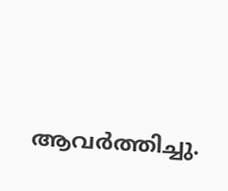ആവർത്തിച്ചു.